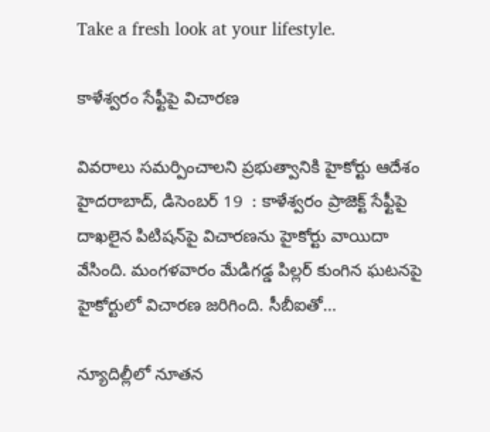Take a fresh look at your lifestyle.

కాళేశ్వరం సేఫ్టీపై విచారణ

వివరాలు సమర్పించాలని ప్రభుత్వానికి హైకోర్టు ఆదేశం హైదరాబాద్‌, డిసెంబర్‌ 19  : కాళేశ్వరం ప్రాజెక్ట్‌ సేఫ్టీపై దాఖలైన పిటిషన్‌పై విచారణను హైకోర్టు వాయిదా వేసింది. మంగళవారం మేడిగడ్డ పిల్లర్‌ కుంగిన ఘటనపై హైకోర్టులో విచారణ జరిగింది. సీబీఐతో…

న్యూదిల్లీలో నూతన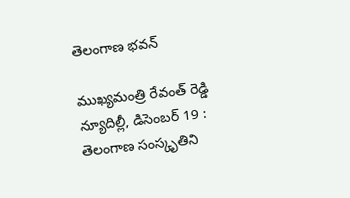తెలంగాణ భవన్‌

ముఖ్యమంత్రి రేవంత్‌ రెడ్డి న్యూదిల్లీ, డిసెంబర్‌ 19 : తెలంగాణ సంస్కృతిని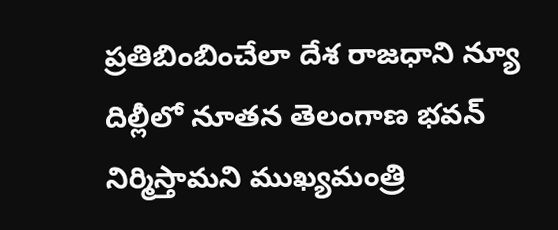ప్రతిబింబించేలా దేశ రాజధాని న్యూ దిల్లీలో నూతన తెలంగాణ భవన్‌ నిర్మిస్తామని ముఖ్యమంత్రి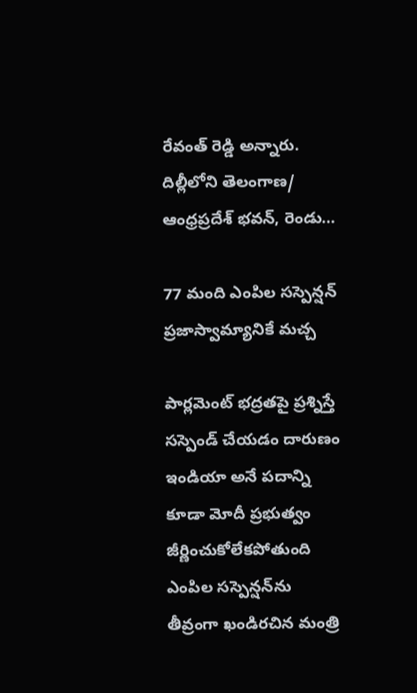రేవంత్‌ రెడ్డి అన్నారు. దిల్లీలోని తెలంగాణ/ ఆంధ్రప్రదేశ్‌ భవన్‌, రెండు…

77 మంది ఎంపిల సస్పెన్షన్‌ ప్రజాస్వామ్యానికే మచ్చ

పార్లమెంట్‌ భద్రతపై ప్రశ్నిస్తే సస్పెండ్‌ చేయడం దారుణం ఇండియా అనే పదాన్ని కూడా మోదీ ప్రభుత్వం జీర్ణించుకోలేకపోతుంది ఎంపిల సస్పెన్షన్‌ను తీవ్రంగా ఖండిరచిన మంత్రి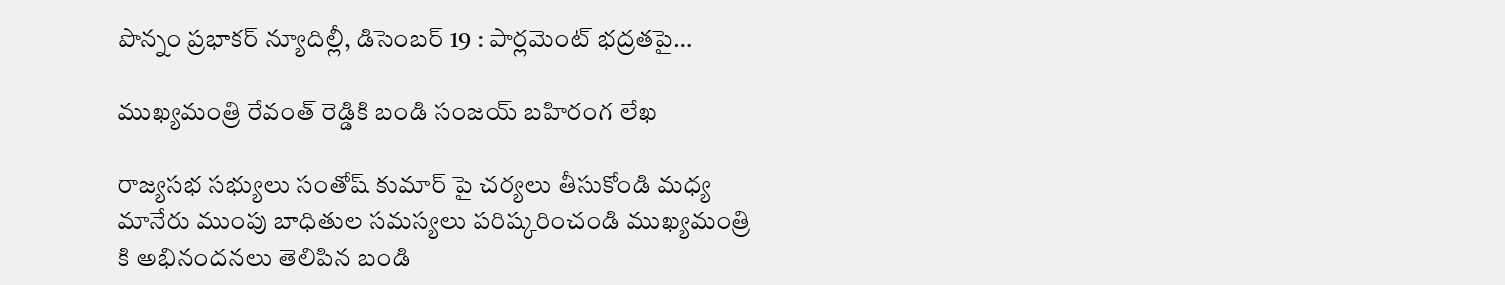పొన్నం ప్రభాకర్‌ న్యూదిల్లీ, డిసెంబర్‌ 19 : పార్లమెంట్‌ భద్రతపై…

ముఖ్యమంత్రి రేవంత్ రెడ్డికి బండి సంజయ్ బహిరంగ లేఖ

రాజ్యసభ సభ్యులు సంతోష్ కుమార్ పై చర్యలు తీసుకోండి మధ్య మానేరు ముంపు బాధితుల సమస్యలు పరిష్కరించండి ముఖ్యమంత్రి కి అభినందనలు తెలిపిన బండి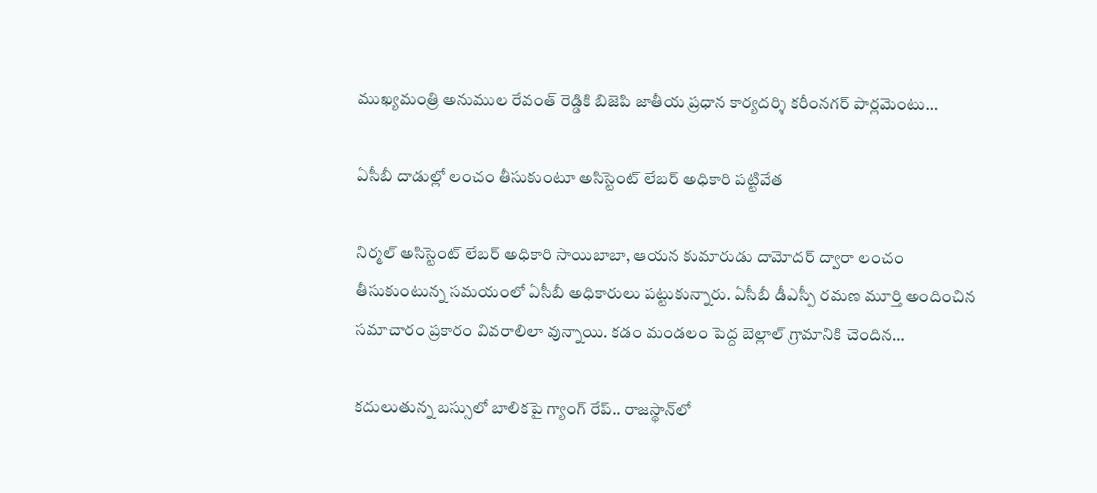ముఖ్యమంత్రి అనుముల రేవంత్ రెడ్డికి బిజెపి జాతీయ ప్రధాన కార్యదర్శి కరీంనగర్ పార్లమెంటు…

ఏసీబీ దాడుల్లో లంచం తీసుకుంటూ అసిస్టెంట్ లేబర్ అధికారి పట్టివేత

నిర్మల్ అసిస్టెంట్ లేబర్ అధికారి సాయిబాబా, ఆయన కుమారుడు దామోదర్ ద్వారా లంచం తీసుకుంటున్న సమయంలో ఏసీబీ అధికారులు పట్టుకున్నారు. ఏసీబీ డీఎస్పీ రమణ మూర్తి అందించిన సమాచారం ప్రకారం వివరాలిలా వున్నాయి. కడం మండలం పెద్ద బెల్లాల్ గ్రామానికి చెందిన…

కదులుతున్న బస్సులో బాలికపై గ్యాంగ్ రేప్.. రాజస్థాన్‌లో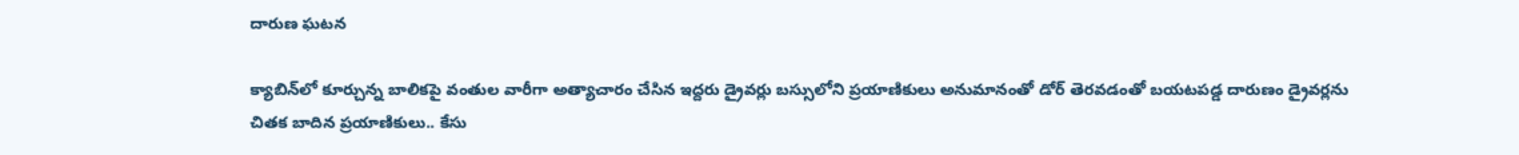దారుణ ఘటన

క్యాబిన్‌లో కూర్చున్న బాలికపై వంతుల వారీగా అత్యాచారం చేసిన ఇద్దరు డ్రైవర్లు బస్సులోని ప్రయాణికులు అనుమానంతో డోర్ తెరవడంతో బయటపడ్డ దారుణం డ్రైవర్లను చితక బాదిన ప్రయాణికులు.. కేసు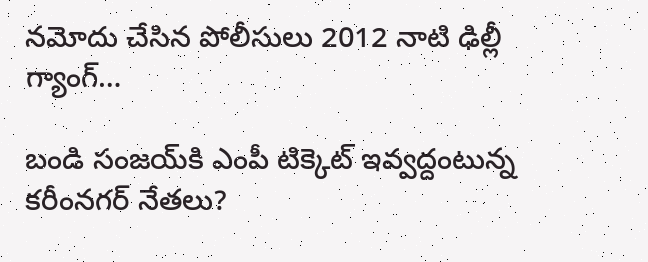నమోదు చేసిన పోలీసులు 2012 నాటి ఢిల్లీ గ్యాంగ్…

బండి సంజయ్‌కి ఎంపీ టిక్కెట్ ఇవ్వద్దంటున్న కరీంనగర్ నేతలు?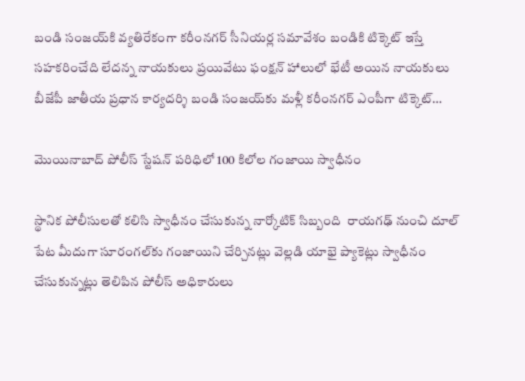బండి సంజయ్‌కి వ్యతిరేకంగా కరీంనగర్ సీనియర్ల సమావేశం బండికి టిక్కెట్ ఇస్తే సహకరించేది లేదన్న నాయకులు ప్రయివేటు ఫంక్షన్ హాలులో భేటీ అయిన నాయకులు బీజేపీ జాతీయ ప్రధాన కార్యదర్శి బండి సంజయ్‌కు మళ్లీ కరీంనగర్ ఎంపీగా టిక్కెట్…

మొయినాబాద్ పోలీస్ స్టేషన్ పరిధిలో 100 కిలోల గంజాయి స్వాధీనం

స్థానిక పోలీసులతో కలిసి స్వాధీనం చేసుకున్న నార్కోటిక్ సిబ్బంది  రాయగఢ్ నుంచి దూల్ పేట మీదుగా సూరంగల్‌కు గంజాయిని చేర్చినట్లు వెల్లడి యాభై ప్యాకెట్లు స్వాధీనం చేసుకున్నట్లు తెలిపిన పోలీస్ అధికారులు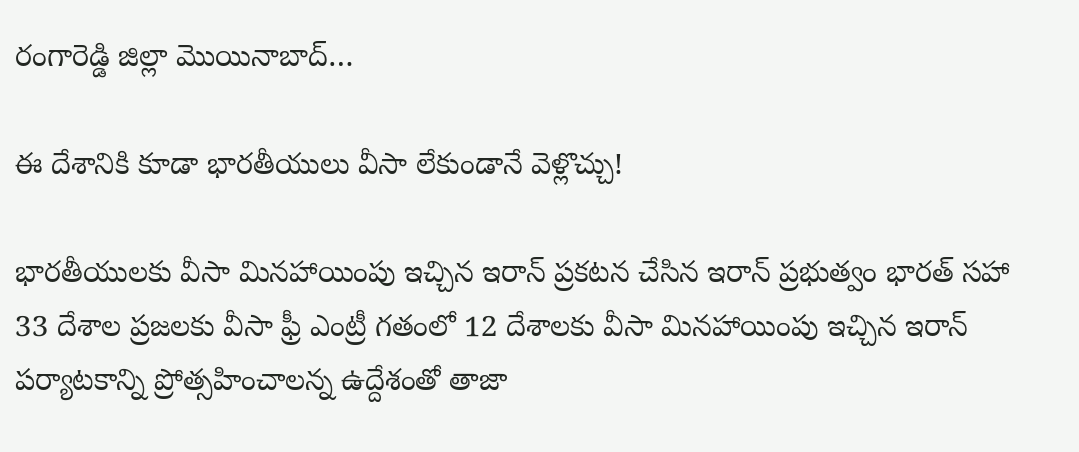రంగారెడ్డి జిల్లా మొయినాబాద్…

ఈ దేశానికి కూడా భారతీయులు వీసా లేకుండానే వెళ్లొచ్చు!

భారతీయులకు వీసా మినహాయింపు ఇచ్చిన ఇరాన్ ప్రకటన చేసిన ఇరాన్ ప్రభుత్వం భారత్ సహా 33 దేశాల ప్రజలకు వీసా ఫ్రీ ఎంట్రీ గతంలో 12 దేశాలకు వీసా మినహాయింపు ఇచ్చిన ఇరాన్ పర్యాటకాన్ని ప్రోత్సహించాలన్న ఉద్దేశంతో తాజా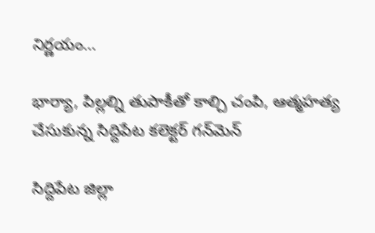నిర్ణయం…

భార్యా, పిల్లల్ని తుపాకీతో కాల్చి చంపి, ఆత్మహత్య చేసుకున్న సిద్దిపేట కలెక్టర్ గన్‌మెన్

సిద్దిపేట జిల్లా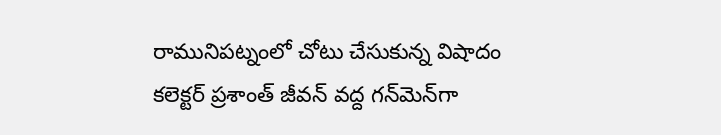రామునిపట్నంలో చోటు చేసుకున్న విషాదం  కలెక్టర్ ప్రశాంత్ జీవన్ వద్ద గన్‌మెన్‌గా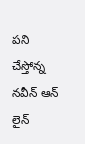పని చేస్తోన్న నవీన్ ఆన్ లైన్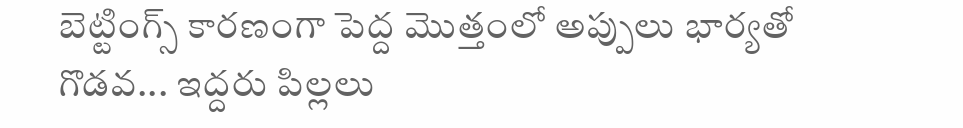బెట్టింగ్స్ కారణంగా పెద్ద మొత్తంలో అప్పులు భార్యతో గొడవ... ఇద్దరు పిల్లలు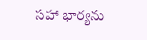సహా భార్యను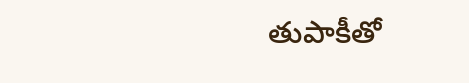తుపాకీతో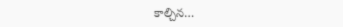కాల్చిన…